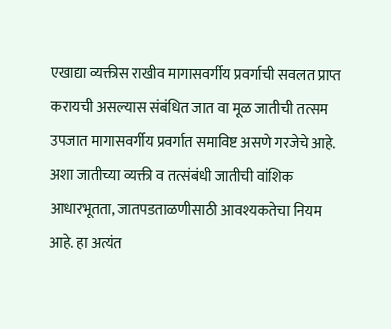एखाद्या व्यक्तीस राखीव मागासवर्गीय प्रवर्गाची सवलत प्राप्त करायची असल्यास संबंधित जात वा मूळ जातीची तत्सम उपजात मागासवर्गीय प्रवर्गात समाविष्ट असणे गरजेचे आहे. अशा जातीच्या व्यक्ती व तत्संबंधी जातीची वांशिक आधारभूतता, जातपडताळणीसाठी आवश्यकतेचा नियम आहे. हा अत्यंत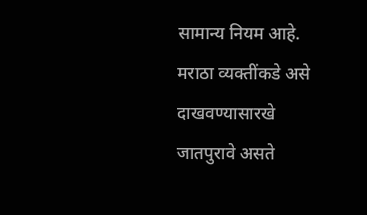सामान्य नियम आहे.
मराठा व्यक्तींकडे असे दाखवण्यासारखे जातपुरावे असते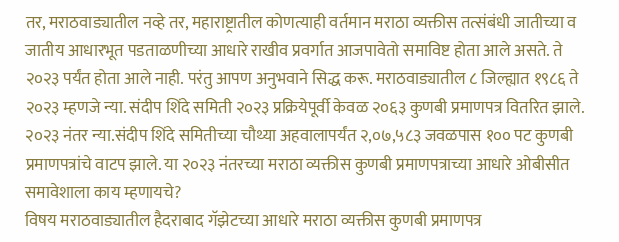तर, मराठवाड्यातील नव्हे तर, महाराष्ट्रातील कोणत्याही वर्तमान मराठा व्यक्तीस तत्संबंधी जातीच्या व जातीय आधारभूत पडताळणीच्या आधारे राखीव प्रवर्गात आजपावेतो समाविष्ट होता आले असते. ते २०२३ पर्यंत होता आले नाही. परंतु आपण अनुभवाने सिद्ध करू. मराठवाड्यातील ८ जिल्ह्यात १९८६ ते २०२३ म्हणजे न्या. संदीप शिंदे समिती २०२३ प्रक्रियेपूर्वी केवळ २०६३ कुणबी प्रमाणपत्र वितरित झाले. २०२३ नंतर न्या.संदीप शिंदे समितीच्या चौथ्या अहवालापर्यंत २,०७,५८३ जवळपास १०० पट कुणबी प्रमाणपत्रांचे वाटप झाले. या २०२३ नंतरच्या मराठा व्यक्तीस कुणबी प्रमाणपत्राच्या आधारे ओबीसीत समावेशाला काय म्हणायचे?
विषय मराठवाड्यातील हैदराबाद गॅझेटच्या आधारे मराठा व्यक्तीस कुणबी प्रमाणपत्र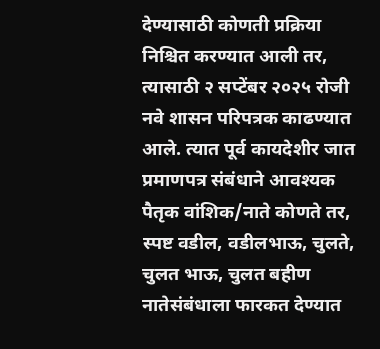देण्यासाठी कोणती प्रक्रिया निश्चित करण्यात आली तर, त्यासाठी २ सप्टेंबर २०२५ रोजी नवे शासन परिपत्रक काढण्यात आले. त्यात पूर्व कायदेशीर जात प्रमाणपत्र संबंधाने आवश्यक पैतृक वांशिक/नाते कोणते तर, स्पष्ट वडील, वडीलभाऊ, चुलते, चुलत भाऊ, चुलत बहीण नातेसंबंधाला फारकत देण्यात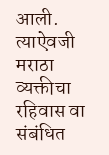आली.
त्याऐवजी मराठा व्यक्तीचा रहिवास वा संबंधित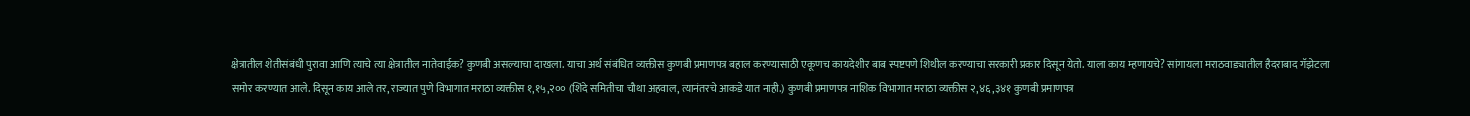क्षेत्रातील शेतीसंबंधी पुरावा आणि त्याचे त्या क्षेत्रातील नातेवाईक? कुणबी असल्याचा दाखला. याचा अर्थ संबंधित व्यक्तीस कुणबी प्रमाणपत्र बहाल करण्यासाठी एकूणच कायदेशीर बाब स्पष्टपणे शिथील करण्याचा सरकारी प्रकार दिसून येतो. याला काय म्हणायचे? सांगायला मराठवाड्यातील हैदराबाद गॅझेटला समोर करण्यात आले. दिसून काय आले तर, राज्यात पुणे विभागात मराठा व्यक्तीस १,१५,२०० (शिंदे समितीचा चौथा अहवाल, त्यानंतरचे आकडे यात नाही.) कुणबी प्रमाणपत्र नाशिक विभागात मराठा व्यक्तीस २,४६,३४१ कुणबी प्रमाणपत्र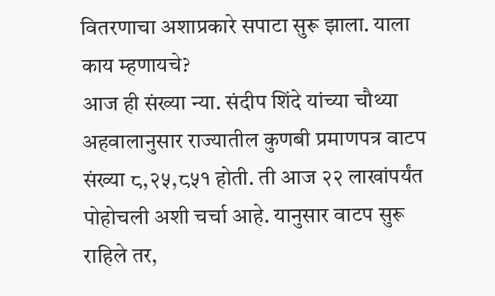वितरणाचा अशाप्रकारे सपाटा सुरू झाला. याला काय म्हणायचे?
आज ही संख्या न्या. संदीप शिंदे यांच्या चौथ्या अहवालानुसार राज्यातील कुणबी प्रमाणपत्र वाटप संख्या ८,२५,८५१ होती. ती आज २२ लाखांपर्यंत पोहोचली अशी चर्चा आहे. यानुसार वाटप सुरू राहिले तर,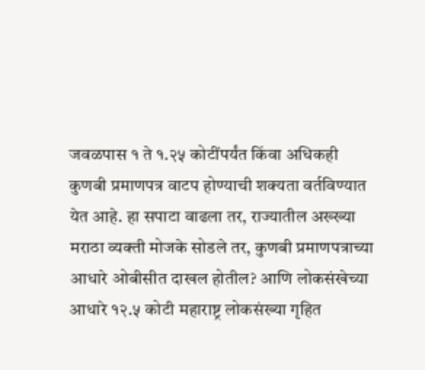जवळपास १ ते १.२५ कोटींपर्यंत किंवा अधिकही कुणबी प्रमाणपत्र वाटप होण्याची शक्यता वर्तविण्यात येत आहे. हा सपाटा वाढला तर, राज्यातील अख्ख्या मराठा व्यक्ती मोजके सोडले तर, कुणबी प्रमाणपत्राच्या आधारे ओबीसीत दाखल होतील? आणि लोकसंखेच्या आधारे १२.५ कोटी महाराष्ट्र लोकसंख्या गृहित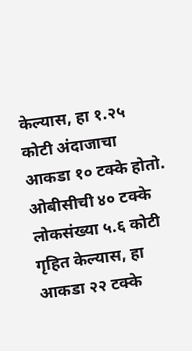केल्यास, हा १.२५ कोटी अंदाजाचा आकडा १० टक्के होतो. ओबीसीची ४० टक्के लोकसंख्या ५.६ कोटी गृहित केल्यास, हा आकडा २२ टक्के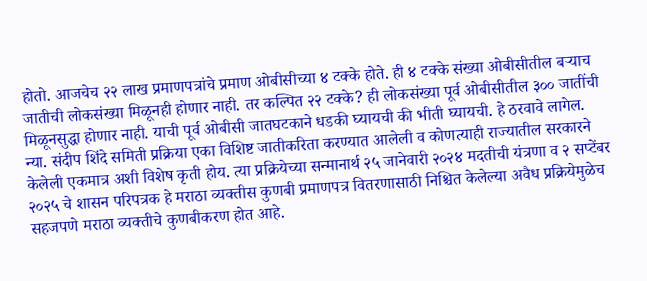होतो. आजचेच २२ लाख प्रमाणपत्रांचे प्रमाण ओबीसीच्या ४ टक्के होते. ही ४ टक्के संख्या ओबीसीतील बऱ्याच जातीची लोकसंख्या मिळूनही होणार नाही. तर कल्पित २२ टक्के? ही लोकसंख्या पूर्व ओबीसीतील ३०० जातींची मिळूनसुद्धा होणार नाही. याची पूर्व ओबीसी जातघटकाने धडकी घ्यायची की भीती घ्यायची. हे ठरवावे लागेल.
न्या. संदीप शिंदे समिती प्रक्रिया एका विशिष्ट जातीकरिता करण्यात आलेली व कोणत्याही राज्यातील सरकारने केलेली एकमात्र अशी विशेष कृती होय. त्या प्रक्रियेच्या सन्मानार्थ २५ जानेवारी २०२४ मदतीची यंत्रणा व २ सप्टेंबर २०२५ चे शासन परिपत्रक हे मराठा व्यक्तीस कुणबी प्रमाणपत्र वितरणासाठी निश्चित केलेल्या अवैध प्रक्रियेमुळेच सहजपणे मराठा व्यक्तीचे कुणबीकरण होत आहे.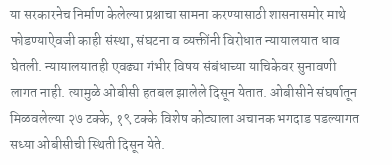या सरकारनेच निर्माण केलेल्या प्रश्नाचा सामना करण्यासाठी शासनासमोर माथे फोडण्याऐवजी काही संस्था, संघटना व व्यक्तींनी विरोधात न्यायालयात धाव घेतली. न्यायालयातही एवढ्या गंभीर विषय संबंधाच्या याचिकेवर सुनावणी लागत नाही. त्यामुळे ओबीसी हतबल झालेले दिसून येतात. ओबीसीने संघर्षातून मिळवलेल्या २७ टक्के, १९ टक्के विशेष कोट्याला अचानक भगदाड पडल्यागत सध्या ओबीसीची स्थिती दिसून येते.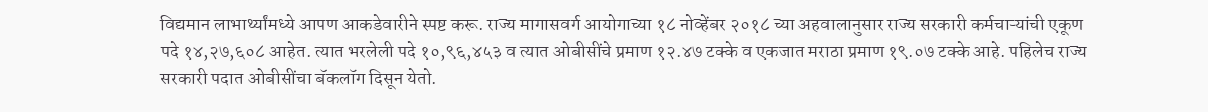विद्यमान लाभार्थ्यांमध्ये आपण आकडेवारीने स्पष्ट करू. राज्य मागासवर्ग आयोगाच्या १८ नोव्हेंबर २०१८ च्या अहवालानुसार राज्य सरकारी कर्मचाऱ्यांची एकूण पदे १४,२७,६०८ आहेत. त्यात भरलेली पदे १०,९६,४५३ व त्यात ओबीसींचे प्रमाण १२.४७ टक्के व एकजात मराठा प्रमाण १९.०७ टक्के आहे. पहिलेच राज्य सरकारी पदात ओबीसींचा बॅकलॉग दिसून येतो.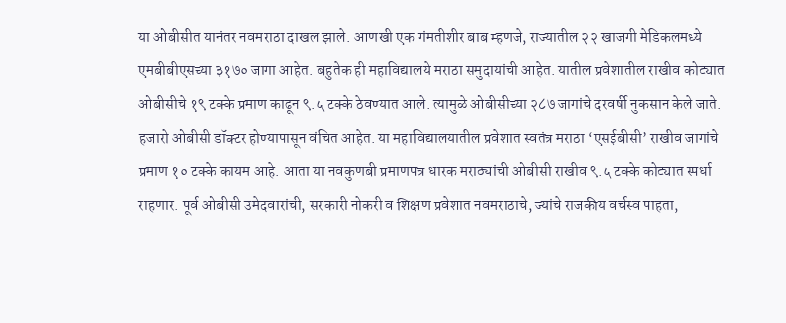या ओबीसीत यानंतर नवमराठा दाखल झाले. आणखी एक गंमतीशीर बाब म्हणजे, राज्यातील २२ खाजगी मेडिकलमध्ये एमबीबीएसच्या ३१७० जागा आहेत. बहुतेक ही महाविद्यालये मराठा समुदायांची आहेत. यातील प्रवेशातील राखीव कोट्यात ओबीसीचे १९ टक्के प्रमाण काढून ९.५ टक्के ठेवण्यात आले. त्यामुळे ओबीसीच्या २८७ जागांचे दरवर्षी नुकसान केले जाते.
हजारो ओबीसी डॉक्टर होण्यापासून वंचित आहेत. या महाविद्यालयातील प्रवेशात स्वतंत्र मराठा ‘एसईबीसी’ राखीव जागांचे प्रमाण १० टक्के कायम आहे. आता या नवकुणबी प्रमाणपत्र धारक मराठ्यांची ओबीसी राखीव ९.५ टक्के कोट्यात स्पर्धा राहणार. पूर्व ओबीसी उमेदवारांची, सरकारी नोकरी व शिक्षण प्रवेशात नवमराठाचे, ज्यांचे राजकीय वर्चस्व पाहता,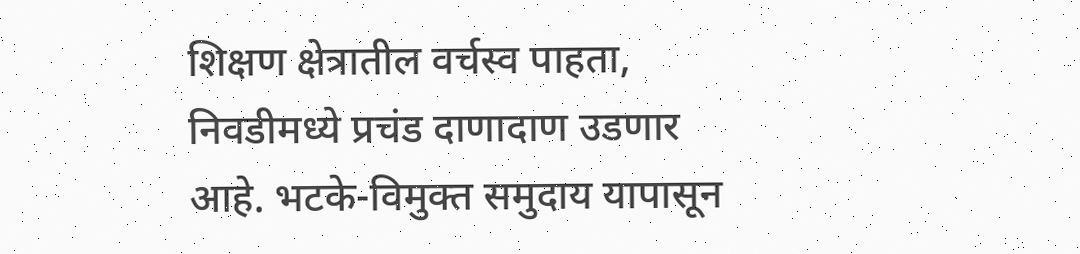शिक्षण क्षेत्रातील वर्चस्व पाहता, निवडीमध्ये प्रचंड दाणादाण उडणार आहे. भटके-विमुक्त समुदाय यापासून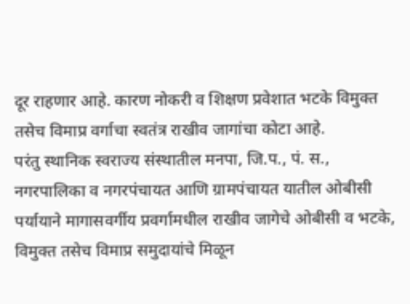दूर राहणार आहे. कारण नोकरी व शिक्षण प्रवेशात भटके विमुक्त तसेच विमाप्र वर्गाचा स्वतंत्र राखीव जागांचा कोटा आहे.
परंतु स्थानिक स्वराज्य संस्थातील मनपा, जि.प., पं. स., नगरपालिका व नगरपंचायत आणि ग्रामपंचायत यातील ओबीसी पर्यायाने मागासवर्गीय प्रवर्गामधील राखीव जागेचे ओबीसी व भटके, विमुक्त तसेच विमाप्र समुदायांचे मिळून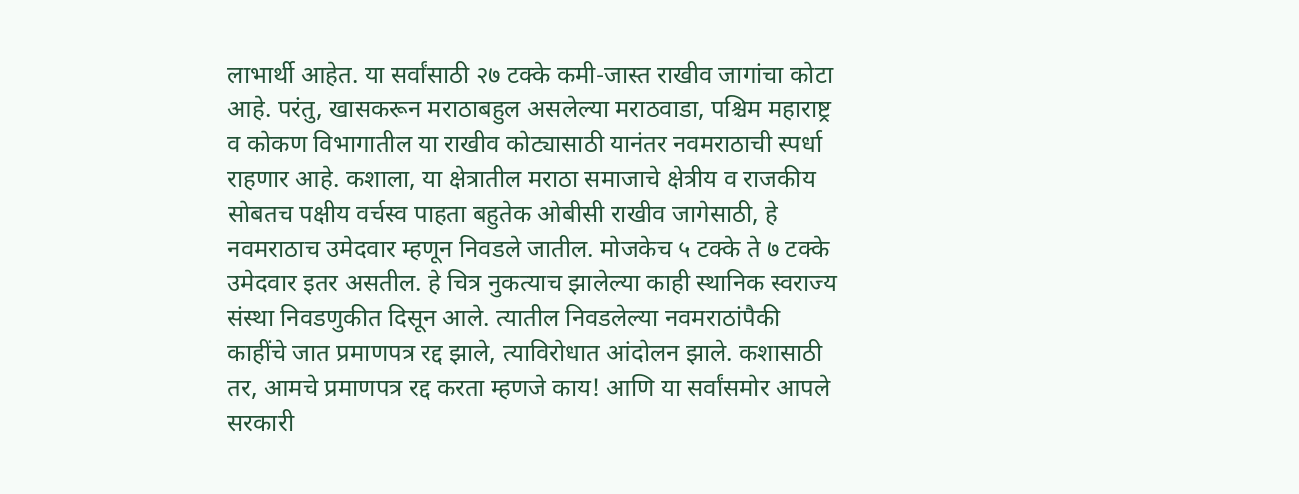लाभार्थी आहेत. या सर्वांसाठी २७ टक्के कमी-जास्त राखीव जागांचा कोटा आहे. परंतु, खासकरून मराठाबहुल असलेल्या मराठवाडा, पश्चिम महाराष्ट्र व कोकण विभागातील या राखीव कोट्यासाठी यानंतर नवमराठाची स्पर्धा राहणार आहे. कशाला, या क्षेत्रातील मराठा समाजाचे क्षेत्रीय व राजकीय सोबतच पक्षीय वर्चस्व पाहता बहुतेक ओबीसी राखीव जागेसाठी, हे नवमराठाच उमेदवार म्हणून निवडले जातील. मोजकेच ५ टक्के ते ७ टक्के उमेदवार इतर असतील. हे चित्र नुकत्याच झालेल्या काही स्थानिक स्वराज्य संस्था निवडणुकीत दिसून आले. त्यातील निवडलेल्या नवमराठांपैकी काहींचे जात प्रमाणपत्र रद्द झाले, त्याविरोधात आंदोलन झाले. कशासाठी तर, आमचे प्रमाणपत्र रद्द करता म्हणजे काय! आणि या सर्वांसमोर आपले सरकारी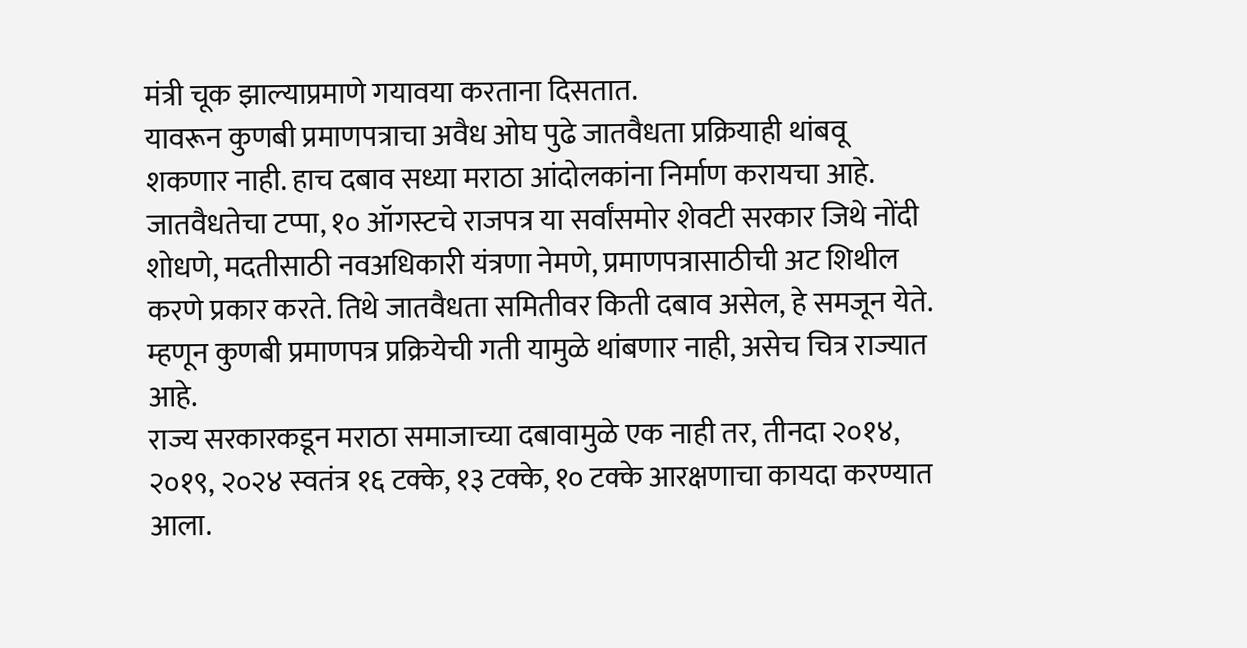मंत्री चूक झाल्याप्रमाणे गयावया करताना दिसतात.
यावरून कुणबी प्रमाणपत्राचा अवैध ओघ पुढे जातवैधता प्रक्रियाही थांबवू शकणार नाही. हाच दबाव सध्या मराठा आंदोलकांना निर्माण करायचा आहे. जातवैधतेचा टप्पा, १० ऑगस्टचे राजपत्र या सर्वांसमोर शेवटी सरकार जिथे नोंदी शोधणे, मदतीसाठी नवअधिकारी यंत्रणा नेमणे, प्रमाणपत्रासाठीची अट शिथील करणे प्रकार करते. तिथे जातवैधता समितीवर किती दबाव असेल, हे समजून येते. म्हणून कुणबी प्रमाणपत्र प्रक्रियेची गती यामुळे थांबणार नाही, असेच चित्र राज्यात आहे.
राज्य सरकारकडून मराठा समाजाच्या दबावामुळे एक नाही तर, तीनदा २०१४, २०१९, २०२४ स्वतंत्र १६ टक्के, १३ टक्के, १० टक्के आरक्षणाचा कायदा करण्यात आला.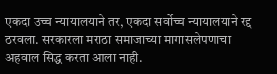एकदा उच्च न्यायालयाने तर, एकदा सर्वोच्च न्यायालयाने रद्द ठरवला. सरकारला मराठा समाजाच्या मागासलेपणाचा अहवाल सिद्ध करता आला नाही.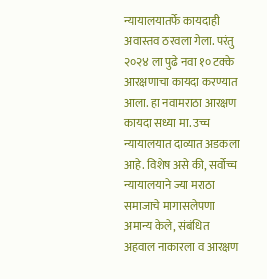न्यायालयातर्फे कायदाही अवास्तव ठरवला गेला. परंतु २०२४ ला पुढे नवा १० टक्के आरक्षणाचा कायदा करण्यात आला. हा नवामराठा आरक्षण कायदा सध्या मा. उच्च न्यायालयात दाव्यात अडकला आहे. विशेष असे की, सर्वोच्च न्यायालयाने ज्या मराठा समाजाचे मागासलेपणा अमान्य केले, संबंधित अहवाल नाकारला व आरक्षण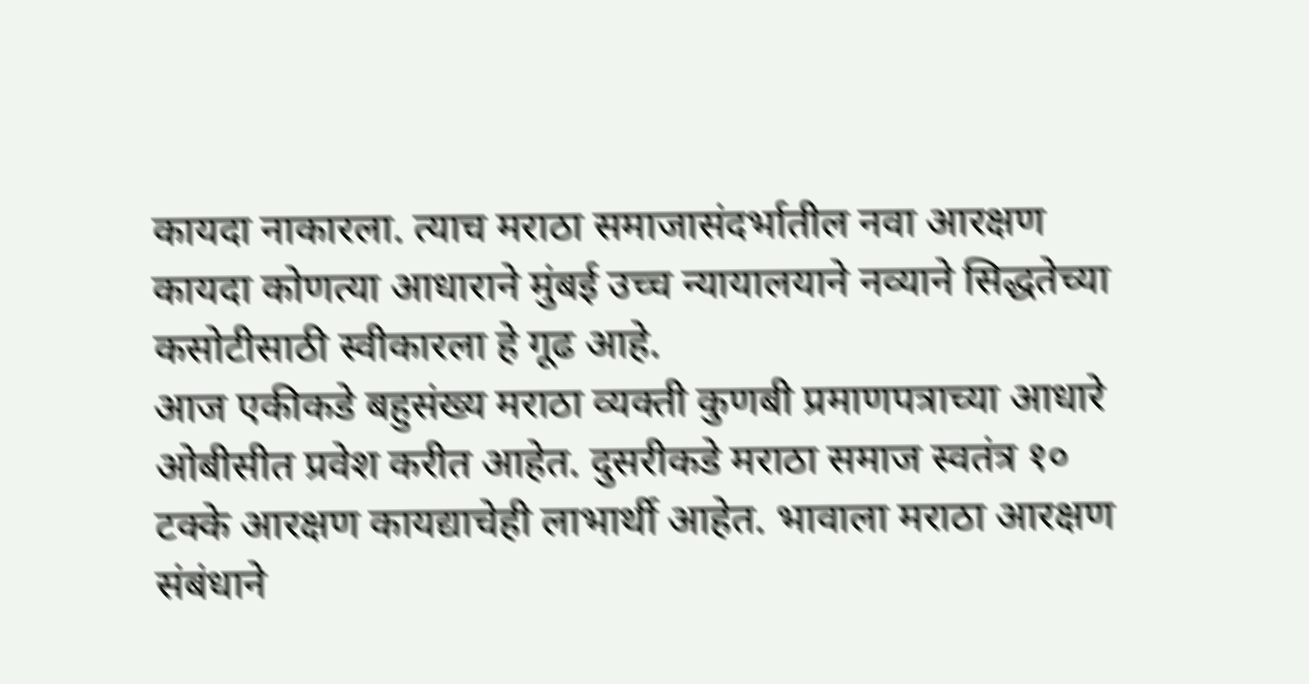कायदा नाकारला. त्याच मराठा समाजासंदर्भातील नवा आरक्षण कायदा कोणत्या आधाराने मुंबई उच्च न्यायालयाने नव्याने सिद्धतेच्या कसोटीसाठी स्वीकारला हे गूढ आहे.
आज एकीकडे बहुसंख्य मराठा व्यक्ती कुणबी प्रमाणपत्राच्या आधारे ओबीसीत प्रवेश करीत आहेत. दुसरीकडे मराठा समाज स्वतंत्र १० टक्के आरक्षण कायद्याचेही लाभार्थी आहेत. भावाला मराठा आरक्षण संबंधाने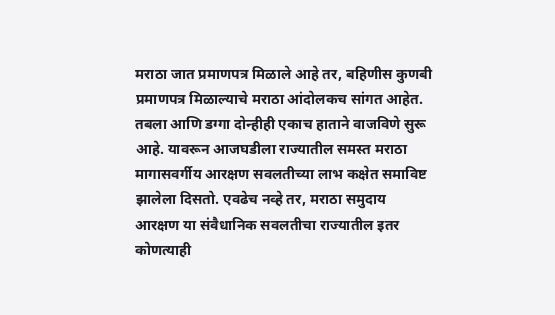मराठा जात प्रमाणपत्र मिळाले आहे तर, बहिणीस कुणबी प्रमाणपत्र मिळाल्याचे मराठा आंदोलकच सांगत आहेत.
तबला आणि डग्गा दोन्हीही एकाच हाताने वाजविणे सुरू आहे. यावरून आजघडीला राज्यातील समस्त मराठा मागासवर्गीय आरक्षण सवलतीच्या लाभ कक्षेत समाविष्ट झालेला दिसतो. एवढेच नव्हे तर, मराठा समुदाय आरक्षण या संवैधानिक सवलतीचा राज्यातील इतर कोणत्याही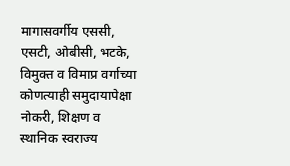मागासवर्गीय एससी, एसटी, ओबीसी, भटके, विमुक्त व विमाप्र वर्गाच्या कोणत्याही समुदायापेक्षा नोकरी, शिक्षण व स्थानिक स्वराज्य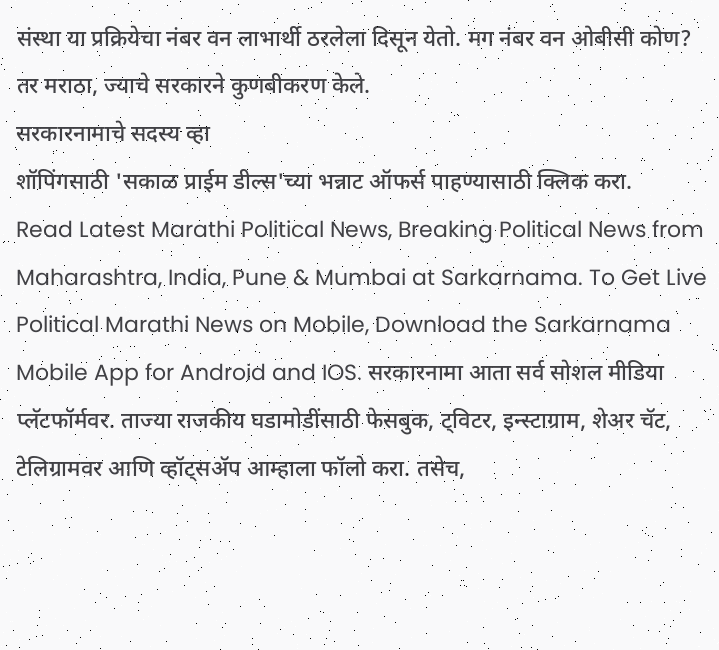संस्था या प्रक्रियेचा नंबर वन लाभार्थी ठरलेला दिसून येतो. मग नंबर वन ओबीसी कोण? तर मराठा, ज्याचे सरकारने कुणबीकरण केले.
सरकारनामाचे सदस्य व्हा
शॉपिंगसाठी 'सकाळ प्राईम डील्स'च्या भन्नाट ऑफर्स पाहण्यासाठी क्लिक करा.
Read Latest Marathi Political News, Breaking Political News from Maharashtra, India, Pune & Mumbai at Sarkarnama. To Get Live Political Marathi News on Mobile, Download the Sarkarnama Mobile App for Android and IOS. सरकारनामा आता सर्व सोशल मीडिया प्लॅटफॉर्मवर. ताज्या राजकीय घडामोडींसाठी फेसबुक, ट्विटर, इन्स्टाग्राम, शेअर चॅट, टेलिग्रामवर आणि व्हॉट्सॲप आम्हाला फॉलो करा. तसेच,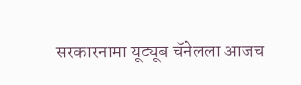सरकारनामा यूट्यूब चॅनेलला आजच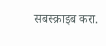सबस्क्राइब करा.